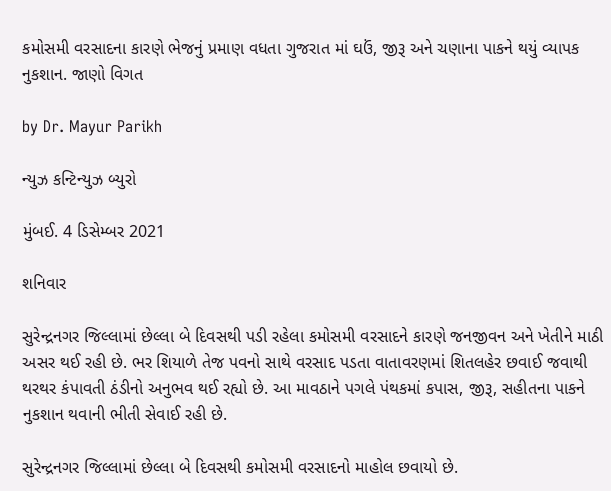કમોસમી વરસાદના કારણે ભેજનું પ્રમાણ વધતા ગુજરાત માં ઘઉં, જીરૂ અને ચણાના પાકને થયું વ્યાપક નુકશાન. જાણો વિગત

by Dr. Mayur Parikh

ન્યુઝ કન્ટિન્યુઝ બ્યુરો

મુંબઈ. 4 ડિસેમ્બર 2021

શનિવાર

સુરેન્દ્રનગર જિલ્લામાં છેલ્લા બે દિવસથી પડી રહેલા કમોસમી વરસાદને કારણે જનજીવન અને ખેતીને માઠી અસર થઈ રહી છે. ભર શિયાળે તેજ પવનો સાથે વરસાદ પડતા વાતાવરણમાં શિતલહેર છવાઈ જવાથી થરથર કંપાવતી ઠંડીનો અનુભવ થઈ રહ્યો છે. આ માવઠાને પગલે પંથકમાં કપાસ, જીરૂ, સહીતના પાકને નુકશાન થવાની ભીતી સેવાઈ રહી છે.

સુરેન્દ્રનગર જિલ્લામાં છેલ્લા બે દિવસથી કમોસમી વરસાદનો માહોલ છવાયો છે.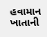હવામાન ખાતાની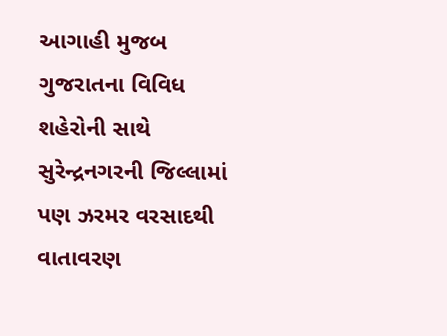આગાહી મુજબ ગુજરાતના વિવિધ શહેરોની સાથે સુરેન્દ્રનગરની જિલ્લામાં પણ ઝરમર વરસાદથી વાતાવરણ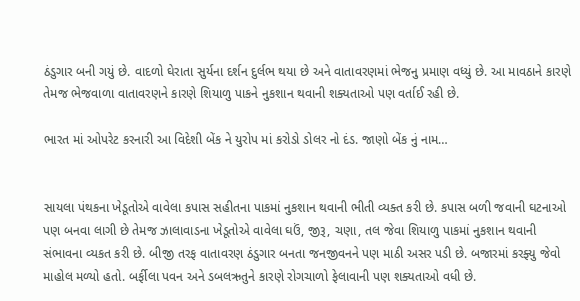ઠંડુગાર બની ગયું છે. વાદળો ઘેરાતા સુર્યના દર્શન દુર્લભ થયા છે અને વાતાવરણમાં ભેજનુ પ્રમાણ વધ્યું છે. આ માવઠાને કારણે તેમજ ભેજવાળા વાતાવરણને કારણે શિયાળુ પાકને નુકશાન થવાની શક્યતાઓ પણ વર્તાઈ રહી છે.

ભારત માં ઓપરેટ કરનારી આ વિદેશી બેંક ને યુરોપ માં કરોડો ડોલર નો દંડ. જાણો બેંક નું નામ…


સાયલા પંથકના ખેડૂતોએ વાવેલા કપાસ સહીતના પાકમાં નુકશાન થવાની ભીતી વ્યક્ત કરી છે. કપાસ બળી જવાની ઘટનાઓ પણ બનવા લાગી છે તેમજ ઝાલાવાડના ખેડૂતોએ વાવેલા ઘઉં, જીરૂ, ચણા, તલ જેવા શિયાળુ પાકમાં નુકશાન થવાની સંભાવના વ્યકત કરી છે. બીજી તરફ વાતાવરણ ઠંડુગાર બનતા જનજીવનને પણ માઠી અસર પડી છે. બજારમાં કરફ્યુ જેવો માહોલ મળ્યો હતો. બર્ફીલા પવન અને ડબલઋતુને કારણે રોગચાળો ફેલાવાની પણ શક્યતાઓ વધી છે.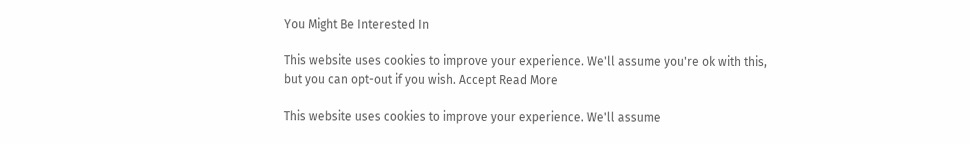You Might Be Interested In

This website uses cookies to improve your experience. We'll assume you're ok with this, but you can opt-out if you wish. Accept Read More

This website uses cookies to improve your experience. We'll assume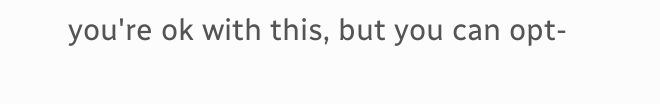you're ok with this, but you can opt-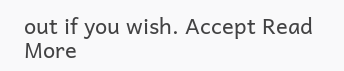out if you wish. Accept Read More